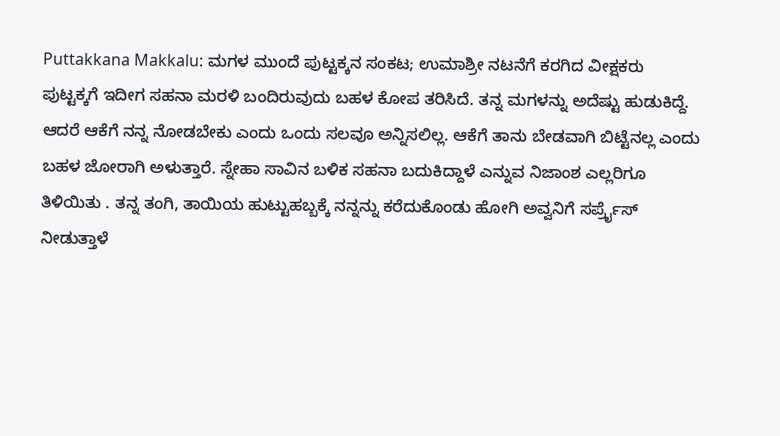Puttakkana Makkalu: ಮಗಳ ಮುಂದೆ ಪುಟ್ಟಕ್ಕನ ಸಂಕಟ; ಉಮಾಶ್ರೀ ನಟನೆಗೆ ಕರಗಿದ ವೀಕ್ಷಕರು
ಪುಟ್ಟಕ್ಕಗೆ ಇದೀಗ ಸಹನಾ ಮರಳಿ ಬಂದಿರುವುದು ಬಹಳ ಕೋಪ ತರಿಸಿದೆ. ತನ್ನ ಮಗಳನ್ನು ಅದೆಷ್ಟು ಹುಡುಕಿದ್ದೆ. ಆದರೆ ಆಕೆಗೆ ನನ್ನ ನೋಡಬೇಕು ಎಂದು ಒಂದು ಸಲವೂ ಅನ್ನಿಸಲಿಲ್ಲ. ಆಕೆಗೆ ತಾನು ಬೇಡವಾಗಿ ಬಿಟ್ಟೆನಲ್ಲ ಎಂದು ಬಹಳ ಜೋರಾಗಿ ಅಳುತ್ತಾರೆ. ಸ್ನೇಹಾ ಸಾವಿನ ಬಳಿಕ ಸಹನಾ ಬದುಕಿದ್ದಾಳೆ ಎನ್ನುವ ನಿಜಾಂಶ ಎಲ್ಲರಿಗೂ ತಿಳಿಯಿತು . ತನ್ನ ತಂಗಿ, ತಾಯಿಯ ಹುಟ್ಟುಹಬ್ಬಕ್ಕೆ ನನ್ನನ್ನು ಕರೆದುಕೊಂಡು ಹೋಗಿ ಅವ್ವನಿಗೆ ಸರ್ಪ್ರೈಸ್ ನೀಡುತ್ತಾಳೆ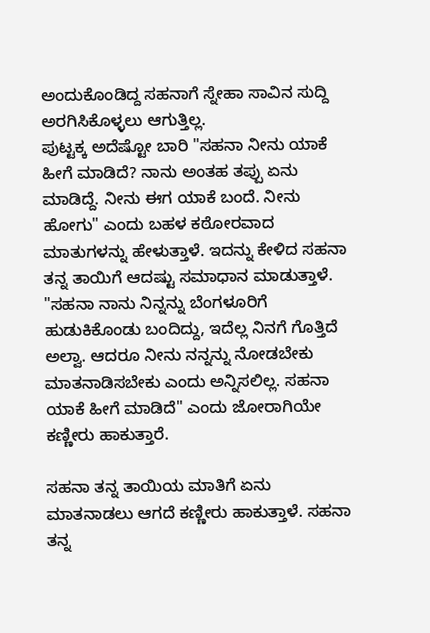ಅಂದುಕೊಂಡಿದ್ದ ಸಹನಾಗೆ ಸ್ನೇಹಾ ಸಾವಿನ ಸುದ್ದಿ ಅರಗಿಸಿಕೊಳ್ಳಲು ಆಗುತ್ತಿಲ್ಲ.
ಪುಟ್ಟಕ್ಕ ಅದೆಷ್ಟೋ ಬಾರಿ "ಸಹನಾ ನೀನು ಯಾಕೆ ಹೀಗೆ ಮಾಡಿದೆ? ನಾನು ಅಂತಹ ತಪ್ಪು ಏನು ಮಾಡಿದ್ದೆ. ನೀನು ಈಗ ಯಾಕೆ ಬಂದೆ. ನೀನು ಹೋಗು" ಎಂದು ಬಹಳ ಕಠೋರವಾದ ಮಾತುಗಳನ್ನು ಹೇಳುತ್ತಾಳೆ. ಇದನ್ನು ಕೇಳಿದ ಸಹನಾ ತನ್ನ ತಾಯಿಗೆ ಆದಷ್ಟು ಸಮಾಧಾನ ಮಾಡುತ್ತಾಳೆ. "ಸಹನಾ ನಾನು ನಿನ್ನನ್ನು ಬೆಂಗಳೂರಿಗೆ ಹುಡುಕಿಕೊಂಡು ಬಂದಿದ್ದು, ಇದೆಲ್ಲ ನಿನಗೆ ಗೊತ್ತಿದೆ ಅಲ್ವಾ. ಆದರೂ ನೀನು ನನ್ನನ್ನು ನೋಡಬೇಕು ಮಾತನಾಡಿಸಬೇಕು ಎಂದು ಅನ್ನಿಸಲಿಲ್ಲ. ಸಹನಾ ಯಾಕೆ ಹೀಗೆ ಮಾಡಿದೆ" ಎಂದು ಜೋರಾಗಿಯೇ ಕಣ್ಣೀರು ಹಾಕುತ್ತಾರೆ.

ಸಹನಾ ತನ್ನ ತಾಯಿಯ ಮಾತಿಗೆ ಏನು ಮಾತನಾಡಲು ಆಗದೆ ಕಣ್ಣೀರು ಹಾಕುತ್ತಾಳೆ. ಸಹನಾ ತನ್ನ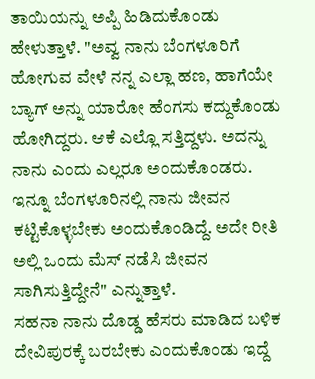ತಾಯಿಯನ್ನು ಅಪ್ಪಿ ಹಿಡಿದುಕೊಂಡು ಹೇಳುತ್ತಾಳೆ. "ಅವ್ವ ನಾನು ಬೆಂಗಳೂರಿಗೆ ಹೋಗುವ ವೇಳೆ ನನ್ನ ಎಲ್ಲಾ ಹಣ, ಹಾಗೆಯೇ ಬ್ಯಾಗ್ ಅನ್ನು ಯಾರೋ ಹೆಂಗಸು ಕದ್ದುಕೊಂಡು ಹೋಗಿದ್ದರು. ಆಕೆ ಎಲ್ಲೊ ಸತ್ತಿದ್ದಳು. ಅದನ್ನು ನಾನು ಎಂದು ಎಲ್ಲರೂ ಅಂದುಕೊಂಡರು. ಇನ್ನೂ ಬೆಂಗಳೂರಿನಲ್ಲಿ ನಾನು ಜೀವನ ಕಟ್ಟಿಕೊಳ್ಳಬೇಕು ಅಂದುಕೊಂಡಿದ್ದೆ. ಅದೇ ರೀತಿ ಅಲ್ಲಿ ಒಂದು ಮೆಸ್ ನಡೆಸಿ ಜೀವನ ಸಾಗಿಸುತ್ತಿದ್ದೇನೆ" ಎನ್ನುತ್ತಾಳೆ.
ಸಹನಾ ನಾನು ದೊಡ್ಡ ಹೆಸರು ಮಾಡಿದ ಬಳಿಕ ದೇವಿಪುರಕ್ಕೆ ಬರಬೇಕು ಎಂದುಕೊಂಡು ಇದ್ದೆ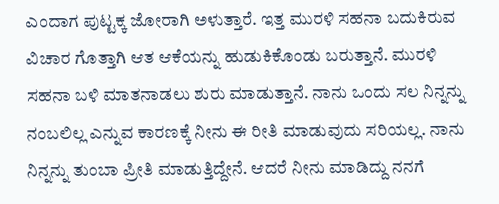ಎಂದಾಗ ಪುಟ್ಟಕ್ಕ ಜೋರಾಗಿ ಅಳುತ್ತಾರೆ. ಇತ್ತ ಮುರಳಿ ಸಹನಾ ಬದುಕಿರುವ ವಿಚಾರ ಗೊತ್ತಾಗಿ ಆತ ಆಕೆಯನ್ನು ಹುಡುಕಿಕೊಂಡು ಬರುತ್ತಾನೆ. ಮುರಳಿ ಸಹನಾ ಬಳಿ ಮಾತನಾಡಲು ಶುರು ಮಾಡುತ್ತಾನೆ. ನಾನು ಒಂದು ಸಲ ನಿನ್ನನ್ನು ನಂಬಲಿಲ್ಲ ಎನ್ನುವ ಕಾರಣಕ್ಕೆ ನೀನು ಈ ರೀತಿ ಮಾಡುವುದು ಸರಿಯಲ್ಲ. ನಾನು ನಿನ್ನನ್ನು ತುಂಬಾ ಪ್ರೀತಿ ಮಾಡುತ್ತಿದ್ದೇನೆ. ಆದರೆ ನೀನು ಮಾಡಿದ್ದು ನನಗೆ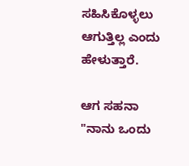ಸಹಿಸಿಕೊಳ್ಳಲು ಆಗುತ್ತಿಲ್ಲ ಎಂದು ಹೇಳುತ್ತಾರೆ.

ಆಗ ಸಹನಾ "ನಾನು ಒಂದು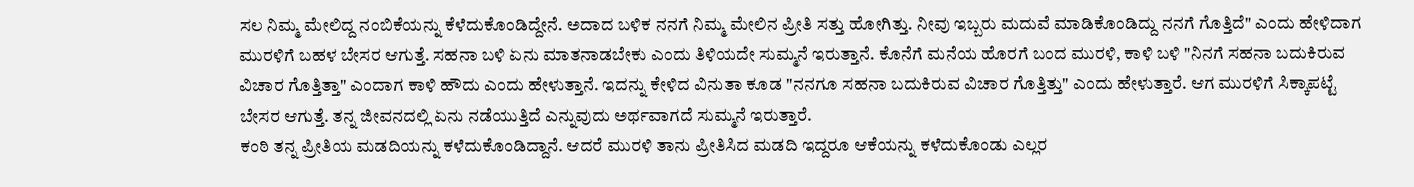ಸಲ ನಿಮ್ಮ ಮೇಲಿದ್ದ ನಂಬಿಕೆಯನ್ನು ಕೆಳೆದುಕೊಂಡಿದ್ದೇನೆ. ಅದಾದ ಬಳಿಕ ನನಗೆ ನಿಮ್ಮ ಮೇಲಿನ ಪ್ರೀತಿ ಸತ್ತು ಹೋಗಿತ್ತು. ನೀವು ಇಬ್ಬರು ಮದುವೆ ಮಾಡಿಕೊಂಡಿದ್ದು ನನಗೆ ಗೊತ್ತಿದೆ" ಎಂದು ಹೇಳಿದಾಗ ಮುರಳಿಗೆ ಬಹಳ ಬೇಸರ ಆಗುತ್ತೆ. ಸಹನಾ ಬಳಿ ಏನು ಮಾತನಾಡಬೇಕು ಎಂದು ತಿಳಿಯದೇ ಸುಮ್ಮನೆ ಇರುತ್ತಾನೆ. ಕೊನೆಗೆ ಮನೆಯ ಹೊರಗೆ ಬಂದ ಮುರಳಿ, ಕಾಳಿ ಬಳಿ "ನಿನಗೆ ಸಹನಾ ಬದುಕಿರುವ ವಿಚಾರ ಗೊತ್ತಿತ್ತಾ" ಎಂದಾಗ ಕಾಳಿ ಹೌದು ಎಂದು ಹೇಳುತ್ತಾನೆ. ಇದನ್ನು ಕೇಳಿದ ವಿನುತಾ ಕೂಡ "ನನಗೂ ಸಹನಾ ಬದುಕಿರುವ ವಿಚಾರ ಗೊತ್ತಿತ್ತು" ಎಂದು ಹೇಳುತ್ತಾರೆ. ಆಗ ಮುರಳಿಗೆ ಸಿಕ್ಕಾಪಟ್ಟೆ ಬೇಸರ ಆಗುತ್ತೆ. ತನ್ನ ಜೀವನದಲ್ಲಿ ಏನು ನಡೆಯುತ್ತಿದೆ ಎನ್ನುವುದು ಅರ್ಥವಾಗದೆ ಸುಮ್ಮನೆ ಇರುತ್ತಾರೆ.
ಕಂಠಿ ತನ್ನ ಪ್ರೀತಿಯ ಮಡದಿಯನ್ನು ಕಳೆದುಕೊಂಡಿದ್ದಾನೆ. ಆದರೆ ಮುರಳಿ ತಾನು ಪ್ರೀತಿಸಿದ ಮಡದಿ ಇದ್ದರೂ ಆಕೆಯನ್ನು ಕಳೆದುಕೊಂಡು ಎಲ್ಲರ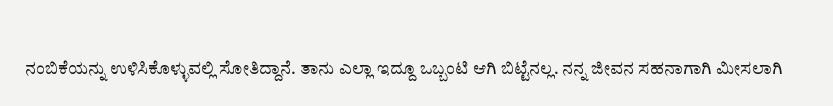ನಂಬಿಕೆಯನ್ನು ಉಳಿಸಿಕೊಳ್ಳುವಲ್ಲಿ ಸೋತಿದ್ದಾನೆ. ತಾನು ಎಲ್ಲಾ ಇದ್ದೂ ಒಬ್ಬಂಟಿ ಆಗಿ ಬಿಟ್ಟೆನಲ್ಲ. ನನ್ನ ಜೀವನ ಸಹನಾಗಾಗಿ ಮೀಸಲಾಗಿ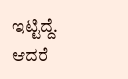ಇಟ್ಟಿದ್ದೆ. ಆದರೆ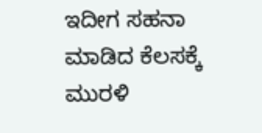ಇದೀಗ ಸಹನಾ ಮಾಡಿದ ಕೆಲಸಕ್ಕೆ ಮುರಳಿ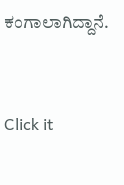ಕಂಗಾಲಾಗಿದ್ದಾನೆ.


Click it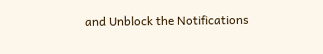and Unblock the Notifications